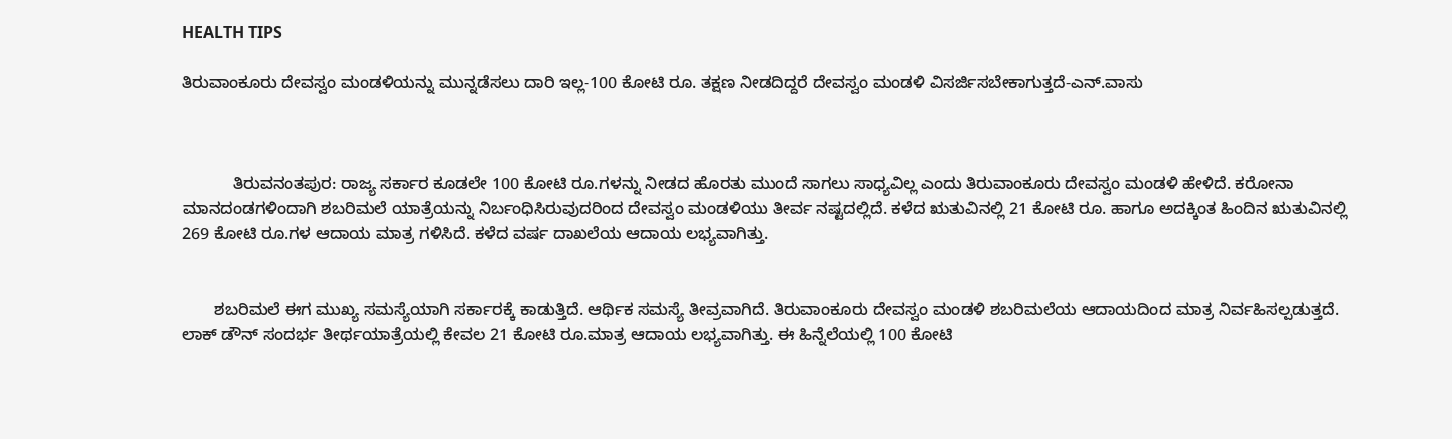HEALTH TIPS

ತಿರುವಾಂಕೂರು ದೇವಸ್ವಂ ಮಂಡಳಿಯನ್ನು ಮುನ್ನಡೆಸಲು ದಾರಿ ಇಲ್ಲ-100 ಕೋಟಿ ರೂ. ತಕ್ಷಣ ನೀಡದಿದ್ದರೆ ದೇವಸ್ವಂ ಮಂಡಳಿ ವಿಸರ್ಜಿಸಬೇಕಾಗುತ್ತದೆ-ಎನ್.ವಾಸು



           ತಿರುವನಂತಪುರ: ರಾಜ್ಯ ಸರ್ಕಾರ ಕೂಡಲೇ 100 ಕೋಟಿ ರೂ.ಗಳನ್ನು ನೀಡದ ಹೊರತು ಮುಂದೆ ಸಾಗಲು ಸಾಧ್ಯವಿಲ್ಲ ಎಂದು ತಿರುವಾಂಕೂರು ದೇವಸ್ವಂ ಮಂಡಳಿ ಹೇಳಿದೆ. ಕರೋನಾ ಮಾನದಂಡಗಳಿಂದಾಗಿ ಶಬರಿಮಲೆ ಯಾತ್ರೆಯನ್ನು ನಿರ್ಬಂಧಿಸಿರುವುದರಿಂದ ದೇವಸ್ವಂ ಮಂಡಳಿಯು ತೀರ್ವ ನಷ್ಟದಲ್ಲಿದೆ. ಕಳೆದ ಋತುವಿನಲ್ಲಿ 21 ಕೋಟಿ ರೂ. ಹಾಗೂ ಅದಕ್ಕಿಂತ ಹಿಂದಿನ ಋತುವಿನಲ್ಲಿ 269 ಕೋಟಿ ರೂ.ಗಳ ಆದಾಯ ಮಾತ್ರ ಗಳಿಸಿದೆ. ಕಳೆದ ವರ್ಷ ದಾಖಲೆಯ ಆದಾಯ ಲಭ್ಯವಾಗಿತ್ತು.


       ಶಬರಿಮಲೆ ಈಗ ಮುಖ್ಯ ಸಮಸ್ಯೆಯಾಗಿ ಸರ್ಕಾರಕ್ಕೆ ಕಾಡುತ್ತಿದೆ. ಆರ್ಥಿಕ ಸಮಸ್ಯೆ ತೀವ್ರವಾಗಿದೆ. ತಿರುವಾಂಕೂರು ದೇವಸ್ವಂ ಮಂಡಳಿ ಶಬರಿಮಲೆಯ ಆದಾಯದಿಂದ ಮಾತ್ರ ನಿರ್ವಹಿಸಲ್ಪಡುತ್ತದೆ. ಲಾಕ್ ಡೌನ್ ಸಂದರ್ಭ ತೀರ್ಥಯಾತ್ರೆಯಲ್ಲಿ ಕೇವಲ 21 ಕೋಟಿ ರೂ.ಮಾತ್ರ ಆದಾಯ ಲಭ್ಯವಾಗಿತ್ತು. ಈ ಹಿನ್ನೆಲೆಯಲ್ಲಿ 100 ಕೋಟಿ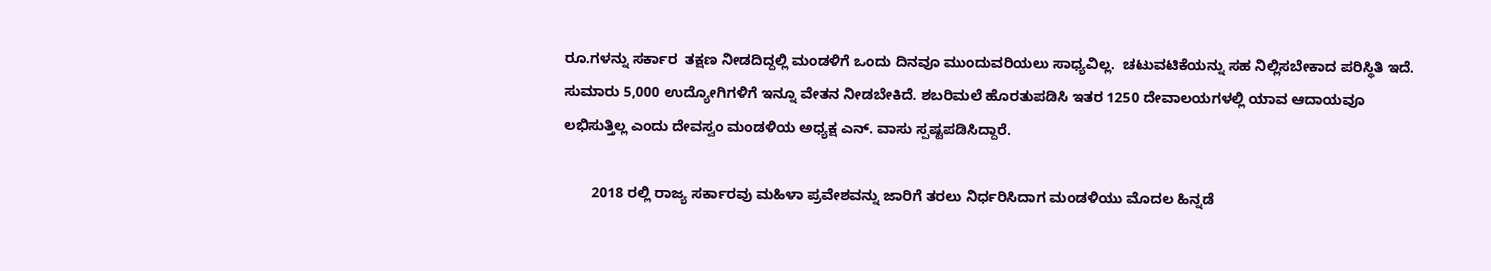ರೂ.ಗಳನ್ನು ಸರ್ಕಾರ  ತಕ್ಷಣ ನೀಡದಿದ್ದಲ್ಲಿ ಮಂಡಳಿಗೆ ಒಂದು ದಿನವೂ ಮುಂದುವರಿಯಲು ಸಾಧ್ಯವಿಲ್ಲ.  ಚಟುವಟಿಕೆಯನ್ನು ಸಹ ನಿಲ್ಲಿಸಬೇಕಾದ ಪರಿಸ್ಥಿತಿ ಇದೆ. ಸುಮಾರು 5,000 ಉದ್ಯೋಗಿಗಳಿಗೆ ಇನ್ನೂ ವೇತನ ನೀಡಬೇಕಿದೆ. ಶಬರಿಮಲೆ ಹೊರತುಪಡಿಸಿ ಇತರ 1250 ದೇವಾಲಯಗಳಲ್ಲಿ ಯಾವ ಆದಾಯವೂ ಲಭಿಸುತ್ತಿಲ್ಲ ಎಂದು ದೇವಸ್ವಂ ಮಂಡಳಿಯ ಅಧ್ಯಕ್ಷ ಎನ್. ವಾಸು ಸ್ಪಷ್ಟಪಡಿಸಿದ್ದಾರೆ.

       2018 ರಲ್ಲಿ ರಾಜ್ಯ ಸರ್ಕಾರವು ಮಹಿಳಾ ಪ್ರವೇಶವನ್ನು ಜಾರಿಗೆ ತರಲು ನಿರ್ಧರಿಸಿದಾಗ ಮಂಡಳಿಯು ಮೊದಲ ಹಿನ್ನಡೆ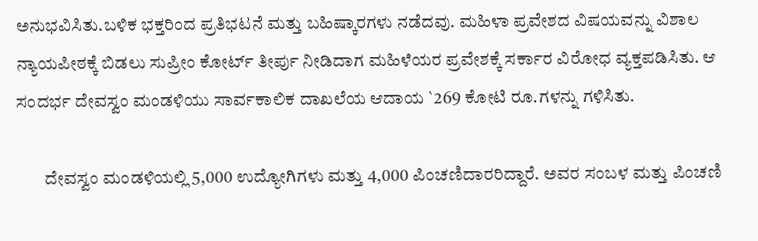ಅನುಭವಿಸಿತು.ಬಳಿಕ ಭಕ್ತರಿಂದ ಪ್ರತಿಭಟನೆ ಮತ್ತು ಬಹಿಷ್ಕಾರಗಳು ನಡೆದವು. ಮಹಿಳಾ ಪ್ರವೇಶದ ವಿಷಯವನ್ನು ವಿಶಾಲ ನ್ಯಾಯಪೀಠಕ್ಕೆ ಬಿಡಲು ಸುಪ್ರೀಂ ಕೋರ್ಟ್ ತೀರ್ಪು ನೀಡಿದಾಗ ಮಹಿಳೆಯರ ಪ್ರವೇಶಕ್ಕೆ ಸರ್ಕಾರ ವಿರೋಧ ವ್ಯಕ್ತಪಡಿಸಿತು. ಆ ಸಂದರ್ಭ ದೇವಸ್ವಂ ಮಂಡಳಿಯು ಸಾರ್ವಕಾಲಿಕ ದಾಖಲೆಯ ಆದಾಯ `269 ಕೋಟಿ ರೂ.ಗಳನ್ನು ಗಳಿಸಿತು.

        ದೇವಸ್ವಂ ಮಂಡಳಿಯಲ್ಲಿ 5,000 ಉದ್ಯೋಗಿಗಳು ಮತ್ತು 4,000 ಪಿಂಚಣಿದಾರರಿದ್ದಾರೆ. ಅವರ ಸಂಬಳ ಮತ್ತು ಪಿಂಚಣಿ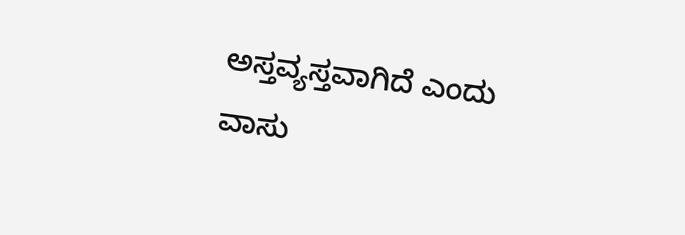ಅಸ್ತವ್ಯಸ್ತವಾಗಿದೆ ಎಂದು ವಾಸು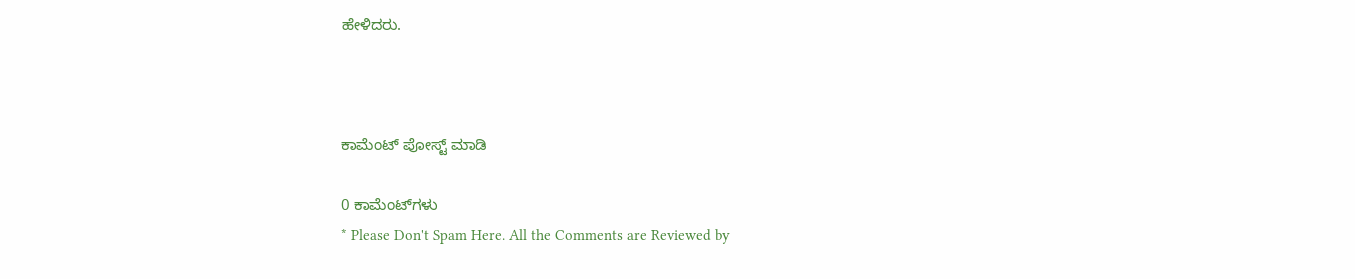ಹೇಳಿದರು.



ಕಾಮೆಂಟ್‌‌ ಪೋಸ್ಟ್‌ ಮಾಡಿ

0 ಕಾಮೆಂಟ್‌ಗಳು
* Please Don't Spam Here. All the Comments are Reviewed by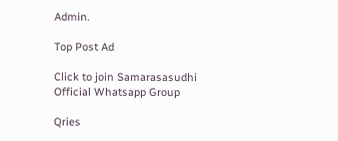Admin.

Top Post Ad

Click to join Samarasasudhi Official Whatsapp Group

Qries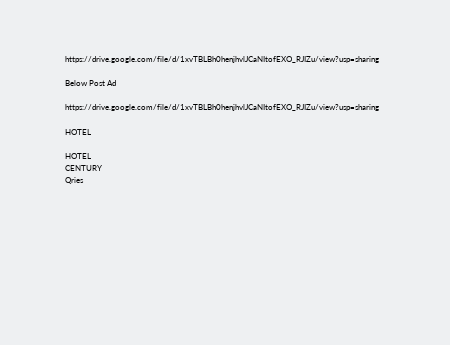https://drive.google.com/file/d/1xvTBLBh0henjhvlJCaNItofEXO_RJIZu/view?usp=sharing

Below Post Ad

https://drive.google.com/file/d/1xvTBLBh0henjhvlJCaNItofEXO_RJIZu/view?usp=sharing

HOTEL

HOTEL
CENTURY
Qries